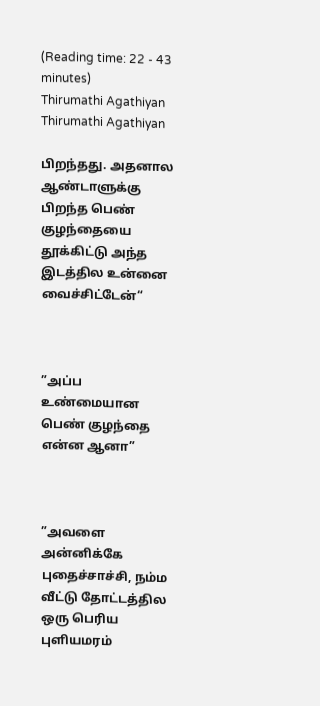(Reading time: 22 - 43 minutes)
Thirumathi Agathiyan
Thirumathi Agathiyan

பிறந்தது. அதனால ஆண்டாளுக்கு பிறந்த பெண் குழந்தையை தூக்கிட்டு அந்த இடத்தில உன்னை வைச்சிட்டேன்“



”அப்ப உண்மையான பெண் குழந்தை என்ன ஆனா”



”அவளை அன்னிக்கே புதைச்சாச்சி, நம்ம வீட்டு தோட்டத்தில ஒரு பெரிய புளியமரம்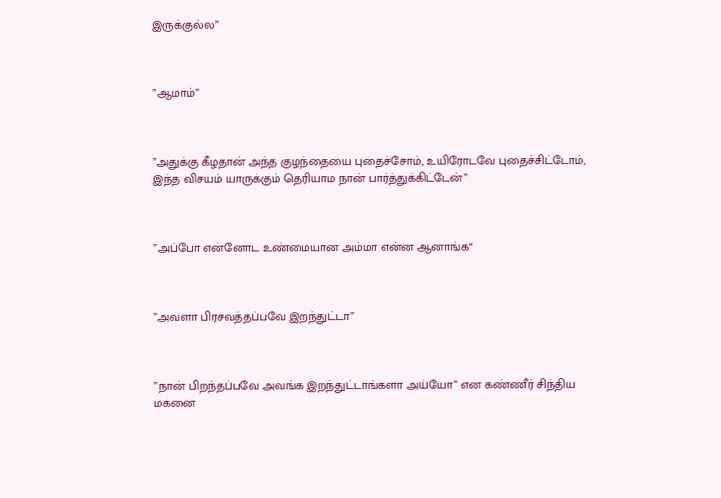இருக்குல்ல”



”ஆமாம்”



”அதுக்கு கீழதான் அந்த குழந்தையை புதைச்சோம், உயிரோடவே புதைச்சிட்டோம், இந்த விசயம் யாருக்கும் தெரியாம நான் பார்த்துக்கிட்டேன்”



”அப்போ என்னோட உண்மையான அம்மா என்ன ஆனாங்க“



”அவளா பிரசவத்தப்பவே இறந்துட்டா”



”நான் பிறந்தப்பவே அவங்க இறந்துட்டாங்களா அய்யோ” என கண்ணீர் சிந்திய மகனை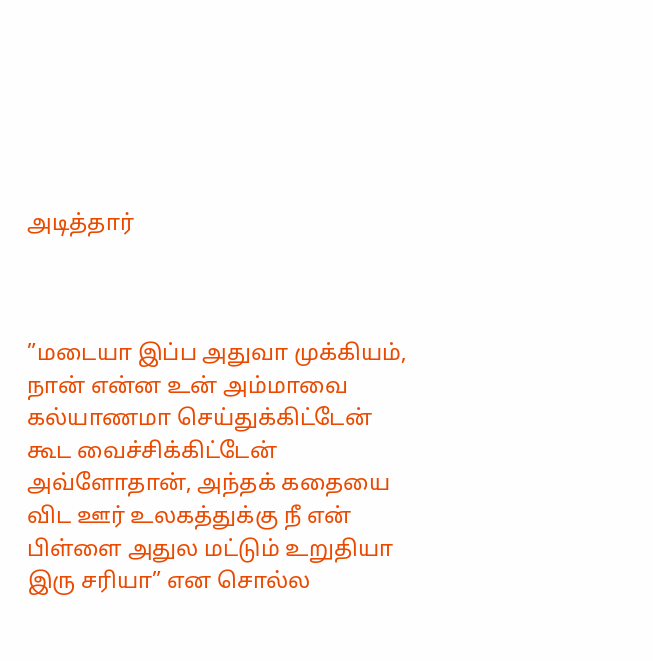அடித்தார்



”மடையா இப்ப அதுவா முக்கியம், நான் என்ன உன் அம்மாவை கல்யாணமா செய்துக்கிட்டேன் கூட வைச்சிக்கிட்டேன் அவ்ளோதான், அந்தக் கதையை விட ஊர் உலகத்துக்கு நீ என் பிள்ளை அதுல மட்டும் உறுதியா இரு சரியா” என சொல்ல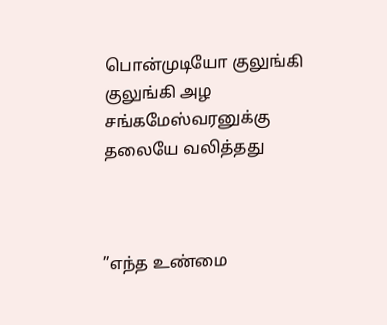பொன்முடியோ குலுங்கி குலுங்கி அழ சங்கமேஸ்வரனுக்கு தலையே வலித்தது



”எந்த உண்மை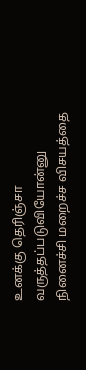உனக்கு தெரிஞ்சா வருத்தப்படுவியோன்னு நினைச்சி மறைச்ச விசயத்தை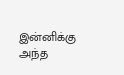இன்னிக்கு அந்த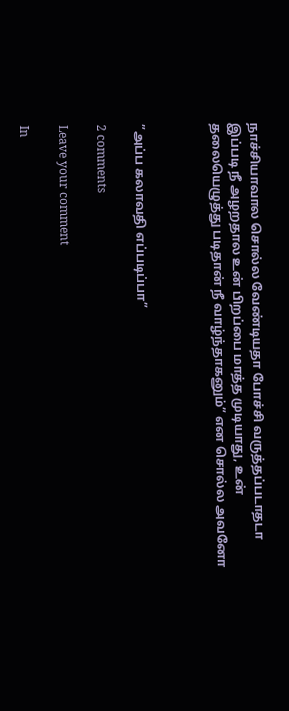நாச்சியாவால சொல்ல வேண்டியதா போச்சி வருத்தப்படாதடா இப்படி நீ அழறதால உன் பிறப்பை மாத்த முடியாது, உன் தலையெழுத்து படிதான் நீ வாழ்ந்தாகனும்” என சொல்ல அவனோ



”அப்ப கலாவதி எப்படிப்பா”

2 comments

Leave your comment

In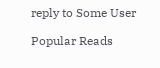reply to Some User

Popular Reads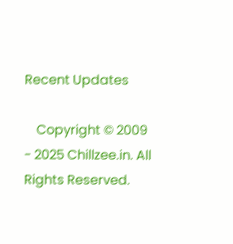Recent Updates

    Copyright © 2009 - 2025 Chillzee.in. All Rights Reserved.